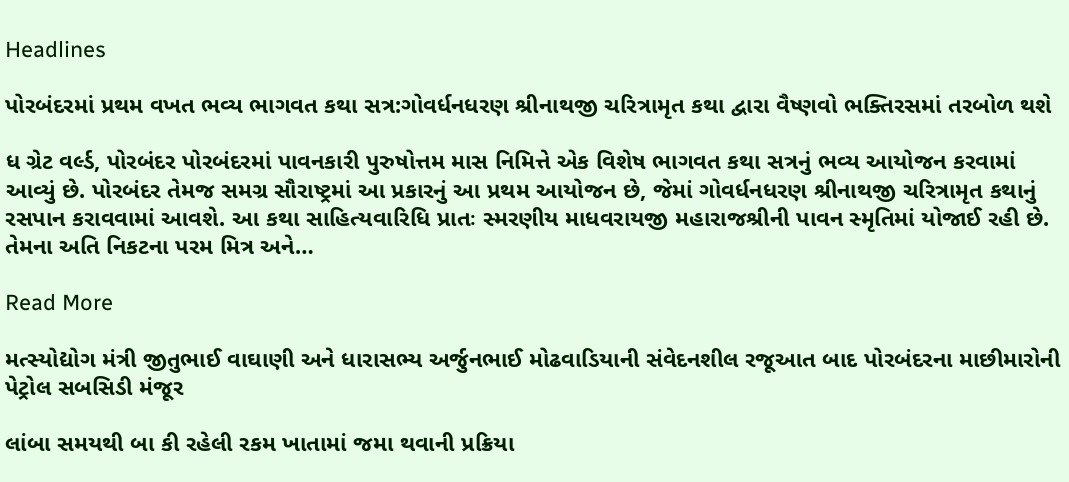Headlines

પોરબંદરમાં પ્રથમ વખત ભવ્ય ભાગવત કથા સત્ર:ગોવર્ધનધરણ શ્રીનાથજી ચરિત્રામૃત કથા દ્વારા વૈષ્ણવો ભક્તિરસમાં તરબોળ થશે

ધ ગ્રેટ વર્લ્ડ, પોરબંદર પોરબંદરમાં પાવનકારી પુરુષોત્તમ માસ નિમિત્તે એક વિશેષ ભાગવત કથા સત્રનું ભવ્ય આયોજન કરવામાં આવ્યું છે. પોરબંદર તેમજ સમગ્ર સૌરાષ્ટ્રમાં આ પ્રકારનું આ પ્રથમ આયોજન છે, જેમાં ગોવર્ધનધરણ શ્રીનાથજી ચરિત્રામૃત કથાનું રસપાન કરાવવામાં આવશે. આ કથા સાહિત્યવારિધિ પ્રાતઃ સ્મરણીય માધવરાયજી મહારાજશ્રીની પાવન સ્મૃતિમાં યોજાઈ રહી છે. તેમના અતિ નિકટના પરમ મિત્ર અને…

Read More

મત્સ્યોદ્યોગ મંત્રી જીતુભાઈ વાઘાણી અને ધારાસભ્ય અર્જુનભાઈ મોઢવાડિયાની સંવેદનશીલ રજૂઆત બાદ પોરબંદરના માછીમારોની પેટ્રોલ સબસિડી મંજૂર

લાંબા સમયથી બા કી રહેલી રકમ ખાતામાં જમા થવાની પ્રક્રિયા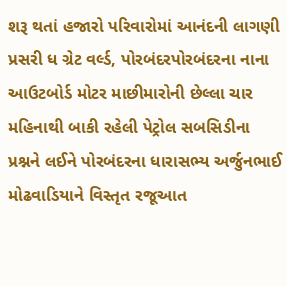શરૂ થતાં હજારો પરિવારોમાં આનંદની લાગણી પ્રસરી ધ ગ્રેટ વર્લ્ડ, પોરબંદરપોરબંદરના નાના આઉટબોર્ડ મોટર માછીમારોની છેલ્લા ચાર મહિનાથી બાકી રહેલી પેટ્રોલ સબસિડીના પ્રશ્નને લઈને પોરબંદરના ધારાસભ્ય અર્જુનભાઈ મોઢવાડિયાને વિસ્તૃત રજૂઆત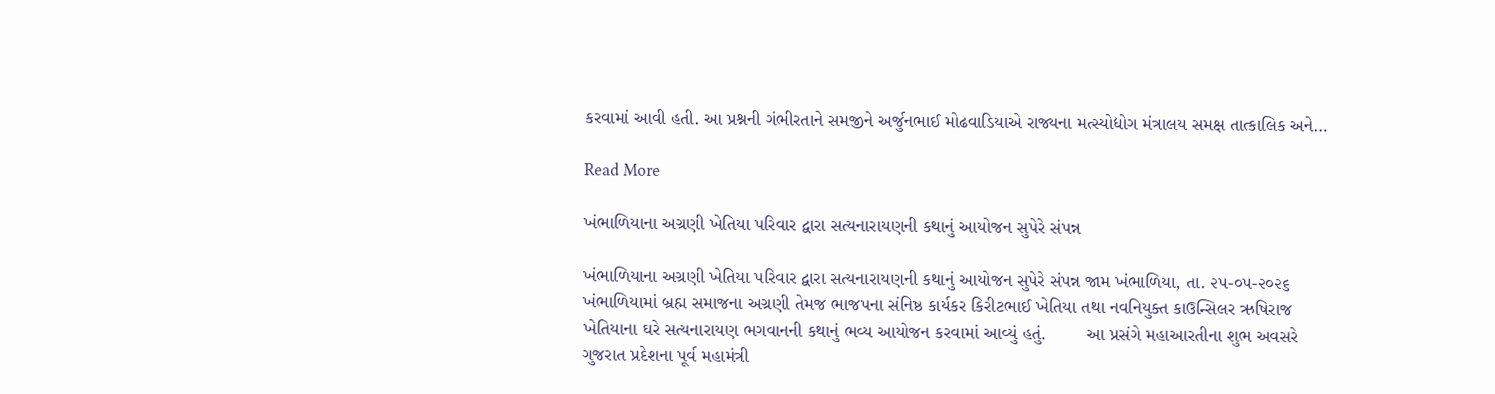કરવામાં આવી હતી. આ પ્રશ્નની ગંભીરતાને સમજીને અર્જુનભાઈ મોઢવાડિયાએ રાજ્યના મત્સ્યોદ્યોગ મંત્રાલય સમક્ષ તાત્કાલિક અને…

Read More

ખંભાળિયાના અગ્રણી ખેતિયા પરિવાર દ્વારા સત્યનારાયણની કથાનું આયોજન સુપેરે સંપન્ન

ખંભાળિયાના અગ્રણી ખેતિયા પરિવાર દ્વારા સત્યનારાયણની કથાનું આયોજન સુપેરે સંપન્ન જામ ખંભાળિયા, તા. ૨૫-૦૫-૨૦૨૬      ખંભાળિયામાં બ્રહ્મ સમાજના અગ્રણી તેમજ ભાજપના સંનિષ્ઠ કાર્યકર કિરીટભાઈ ખેતિયા તથા નવનિયુક્ત કાઉન્સિલર ઋષિરાજ ખેતિયાના ઘરે સત્યનારાયણ ભગવાનની કથાનું ભવ્ય આયોજન કરવામાં આવ્યું હતું.        આ પ્રસંગે મહાઆરતીના શુભ અવસરે ગુજરાત પ્રદેશના પૂર્વ મહામંત્રી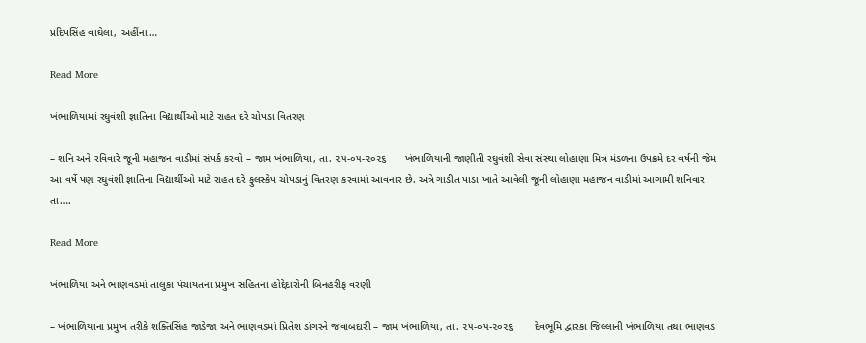પ્રદિપસિંહ વાઘેલા, અહીંના…

Read More

ખંભાળિયામાં રઘુવંશી જ્ઞાતિના વિદ્યાર્થીઓ માટે રાહત દરે ચોપડા વિતરણ

– શનિ અને રવિવારે જૂની મહાજન વાડીમાં સંપર્ક કરવો – જામ ખંભાળિયા, તા. ૨૫-૦૫-૨૦૨૬      ખંભાળિયાની જાણીતી રઘુવંશી સેવા સંસ્થા લોહાણા મિત્ર મંડળના ઉપક્રમે દર વર્ષની જેમ આ વર્ષે પણ રઘુવંશી જ્ઞાતિના વિદ્યાર્થીઓ માટે રાહત દરે ફુલસ્કેપ ચોપડાનું વિતરણ કરવામાં આવનાર છે. અત્રે ગાડીત પાડા ખાતે આવેલી જૂની લોહાણા મહાજન વાડીમાં આગામી શનિવાર તા….

Read More

ખંભાળિયા અને ભાણવડમાં તાલુકા પંચાયતના પ્રમુખ સહિતના હોદ્દેદારોની બિનહરીફ વરણી

– ખંભાળિયાના પ્રમુખ તરીકે શક્તિસિંહ જાડેજા અને ભાણવડમાં પ્રિતેશ ડાંગરને જવાબદારી – જામ ખંભાળિયા, તા. ૨૫-૦૫-૨૦૨૬       દેવભૂમિ દ્વારકા જિલ્લાની ખંભાળિયા તથા ભાણવડ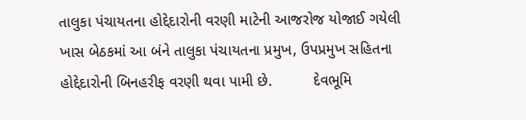તાલુકા પંચાયતના હોદ્દેદારોની વરણી માટેની આજરોજ યોજાઈ ગયેલી ખાસ બેઠકમાં આ બંને તાલુકા પંચાયતના પ્રમુખ, ઉપપ્રમુખ સહિતના હોદ્દેદારોની બિનહરીફ વરણી થવા પામી છે.          દેવભૂમિ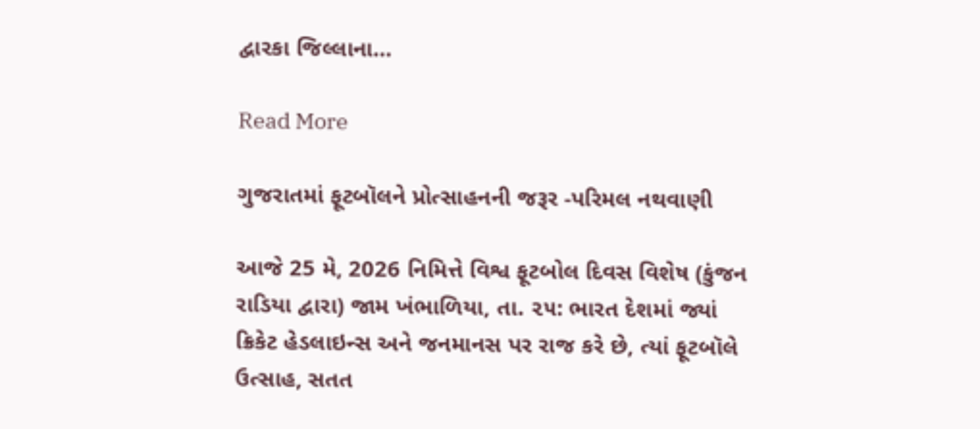દ્વારકા જિલ્લાના…

Read More

ગુજરાતમાં ફૂટબૉલને પ્રોત્સાહનની જરૂર -પરિમલ નથવાણી

આજે 25 મે, 2026 નિમિત્તે વિશ્વ ફૂટબોલ દિવસ વિશેષ (કુંજન રાડિયા દ્વારા) જામ ખંભાળિયા, તા. ૨૫: ભારત દેશમાં જ્યાં ક્રિકેટ હેડલાઇન્સ અને જનમાનસ પર રાજ કરે છે, ત્યાં ફૂટબૉલે ઉત્સાહ, સતત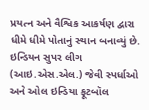પ્રયત્ન અને વૈશ્વિક આકર્ષણ દ્વારા ધીમે ધીમે પોતાનું સ્થાન બનાવ્યું છે. ઇન્ડિયન સુપર લીગ (આઇ.એસ.એલ.) જેવી સ્પર્ધાઓ અને ઓલ ઇન્ડિયા ફૂટબૉલ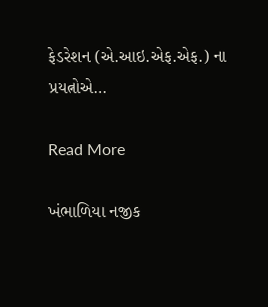ફેડરેશન (એ.આઇ.એફ.એફ.) ના પ્રયત્નોએ…

Read More

ખંભાળિયા નજીક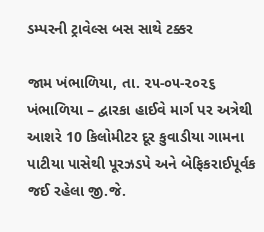ડમ્પરની ટ્રાવેલ્સ બસ સાથે ટક્કર

જામ ખંભાળિયા, તા. ૨૫-૦૫-૨૦૨૬        ખંભાળિયા – દ્વારકા હાઈવે માર્ગ પર અત્રેથી આશરે 10 કિલોમીટર દૂર કુવાડીયા ગામના પાટીયા પાસેથી પૂરઝડપે અને બેફિકરાઈપૂર્વક જઈ રહેલા જી.જે.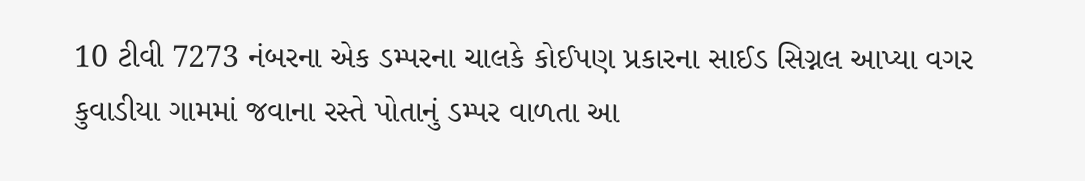10 ટીવી 7273 નંબરના એક ડમ્પરના ચાલકે કોઈપણ પ્રકારના સાઈડ સિગ્નલ આપ્યા વગર કુવાડીયા ગામમાં જવાના રસ્તે પોતાનું ડમ્પર વાળતા આ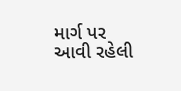માર્ગ પર આવી રહેલી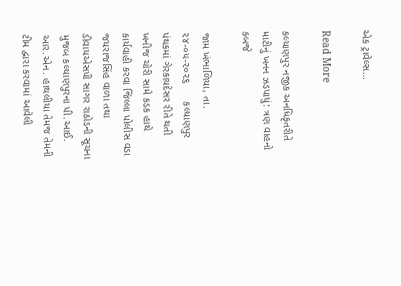એક ટ્રાવેલ્સ…

Read More

કલ્યાણપુર નજીક અનધિકૃતરીતે માટીનું ખનન ઝડપાયું: ત્રણ વાહનો કબજે

જામ ખંભાળિયા, તા. ૨૪-૦૫-૨૦૨૬      કલ્યાણપુર પંથકમાં ગેરકાયદેસર રીતે થતી ખનીજ ચોરી સામે કડક હાથે કાર્યવાહી કરવા જિલ્લા પોલીસ વડા જયરાજસિંહ વાળા તથા ડીવાયએસપી સાગર રાઠોડની સૂચના મુજબ કલ્યાણપુરના પી.આઈ. આર.એન. હાથલીયા તેમજ તેમની ટીમ દ્વારા કરવામાં આવેલી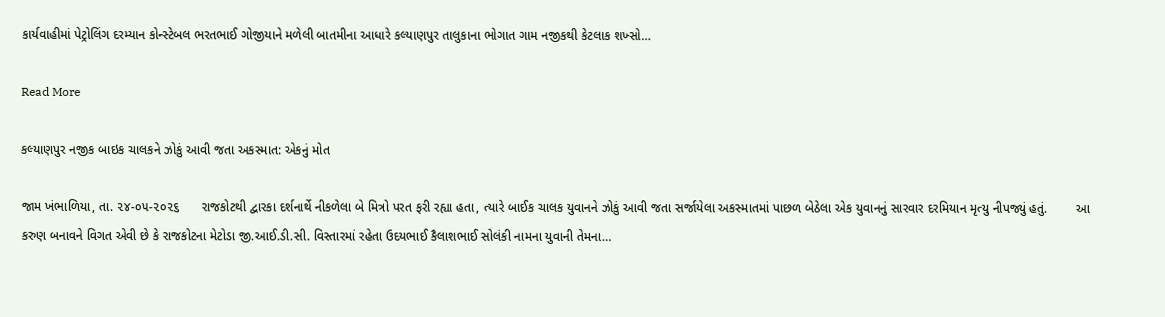કાર્યવાહીમાં પેટ્રોલિંગ દરમ્યાન કોન્સ્ટેબલ ભરતભાઈ ગોજીયાને મળેલી બાતમીના આધારે કલ્યાણપુર તાલુકાના ભોગાત ગામ નજીકથી કેટલાક શખ્સો…

Read More

કલ્યાણપુર નજીક બાઇક ચાલકને ઝોકું આવી જતા અકસ્માત: એકનું મોત

જામ ખંભાળિયા, તા. ૨૪-૦૫-૨૦૨૬      રાજકોટથી દ્વારકા દર્શનાર્થે નીકળેલા બે મિત્રો પરત ફરી રહ્યા હતા, ત્યારે બાઈક ચાલક યુવાનને ઝોકું આવી જતા સર્જાયેલા અકસ્માતમાં પાછળ બેઠેલા એક યુવાનનું સારવાર દરમિયાન મૃત્યુ નીપજ્યું હતું.        આ કરુણ બનાવને વિગત એવી છે કે રાજકોટના મેટોડા જી.આઈ.ડી.સી. વિસ્તારમાં રહેતા ઉદયભાઈ કૈલાશભાઈ સોલંકી નામના યુવાની તેમના…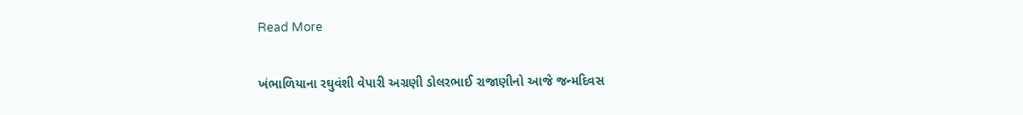Read More

ખંભાળિયાના રઘુવંશી વેપારી અગ્રણી ડોલરભાઈ રાજાણીનો આજે જન્મદિવસ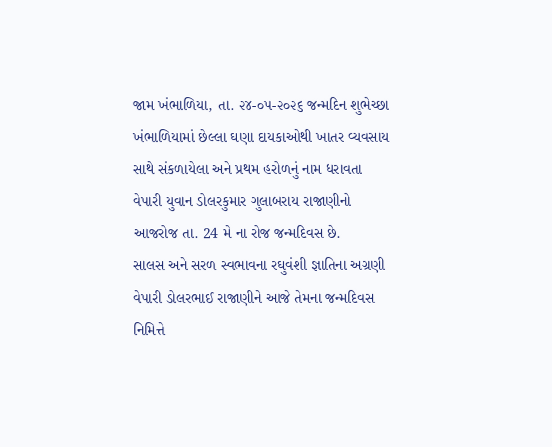જામ ખંભાળિયા, તા. ૨૪-૦૫-૨૦૨૬ જન્મદિન શુભેચ્છા         ખંભાળિયામાં છેલ્લા ઘણા દાયકાઓથી ખાતર વ્યવસાય સાથે સંકળાયેલા અને પ્રથમ હરોળનું નામ ધરાવતા વેપારી યુવાન ડોલરકુમાર ગુલાબરાય રાજાણીનો આજરોજ તા. 24 મે ના રોજ જન્મદિવસ છે.      સાલસ અને સરળ સ્વભાવના રઘુવંશી જ્ઞાતિના અગ્રણી વેપારી ડોલરભાઈ રાજાણીને આજે તેમના જન્મદિવસ નિમિત્તે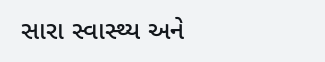સારા સ્વાસ્થ્ય અને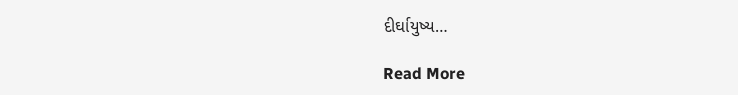દીર્ઘાયુષ્ય…

Read More